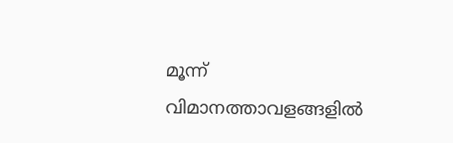മൂന്ന് വിമാനത്താവളങ്ങളില്‍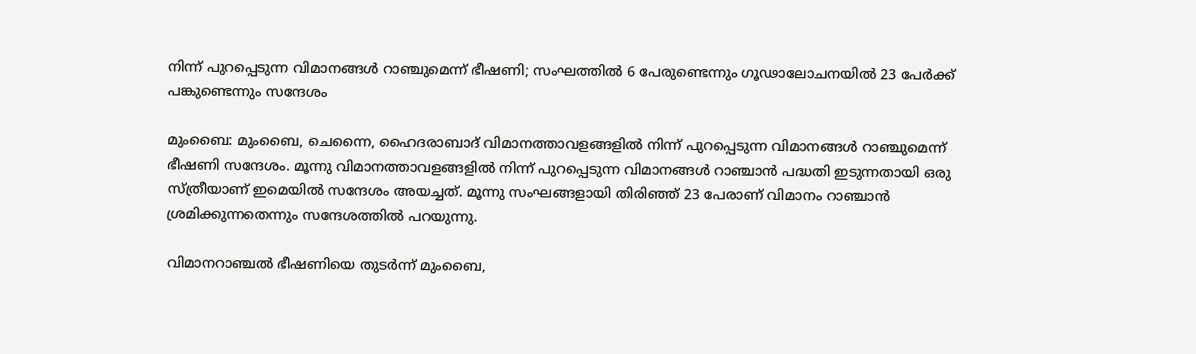നിന്ന് പുറപ്പെടുന്ന വിമാനങ്ങള്‍ റാഞ്ചുമെന്ന് ഭീഷണി; സംഘത്തില്‍ 6 പേരുണ്ടെന്നും ഗൂഢാലോചനയില്‍ 23 പേര്‍ക്ക് പങ്കുണ്ടെന്നും സന്ദേശം

മുംബൈ: മുംബൈ, ചെന്നൈ, ഹൈദരാബാദ് വിമാനത്താവളങ്ങളില്‍ നിന്ന് പുറപ്പെടുന്ന വിമാനങ്ങള്‍ റാഞ്ചുമെന്ന് ഭീഷണി സന്ദേശം. മൂന്നു വിമാനത്താവളങ്ങളില്‍ നിന്ന് പുറപ്പെടുന്ന വിമാനങ്ങള്‍ റാഞ്ചാന്‍ പദ്ധതി ഇടുന്നതായി ഒരു സ്ത്രീയാണ് ഇമെയില്‍ സന്ദേശം അയച്ചത്. മൂന്നു സംഘങ്ങളായി തിരിഞ്ഞ് 23 പേരാണ് വിമാനം റാഞ്ചാന്‍ ശ്രമിക്കുന്നതെന്നും സന്ദേശത്തില്‍ പറയുന്നു.

വിമാനറാഞ്ചല്‍ ഭീഷണിയെ തുടര്‍ന്ന് മുംബൈ,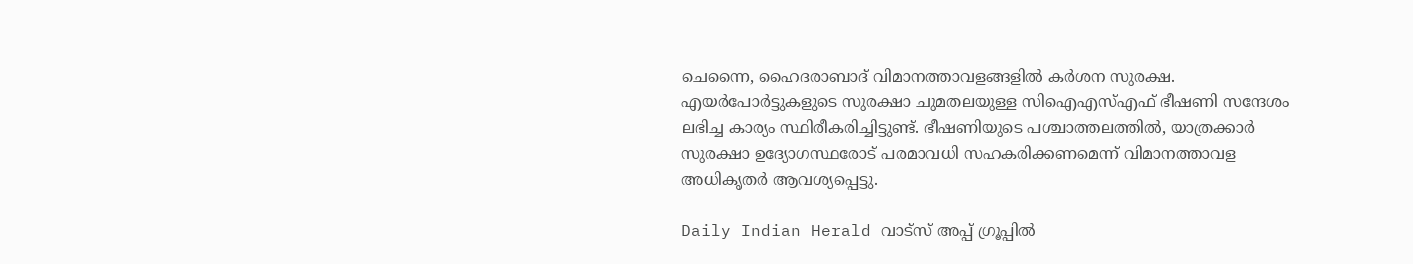ചെന്നൈ, ഹൈദരാബാദ് വിമാനത്താവളങ്ങളില്‍ കര്‍ശന സുരക്ഷ. എയര്‍പോര്‍ട്ടുകളുടെ സുരക്ഷാ ചുമതലയുള്ള സിഐഎസ്എഫ് ഭീഷണി സന്ദേശം ലഭിച്ച കാര്യം സ്ഥിരീകരിച്ചിട്ടുണ്ട്. ഭീഷണിയുടെ പശ്ചാത്തലത്തില്‍, യാത്രക്കാര്‍ സുരക്ഷാ ഉദ്യോഗസ്ഥരോട് പരമാവധി സഹകരിക്കണമെന്ന് വിമാനത്താവള അധികൃതര്‍ ആവശ്യപ്പെട്ടു.

Daily Indian Herald വാട്സ് അപ്പ് ഗ്രൂപ്പിൽ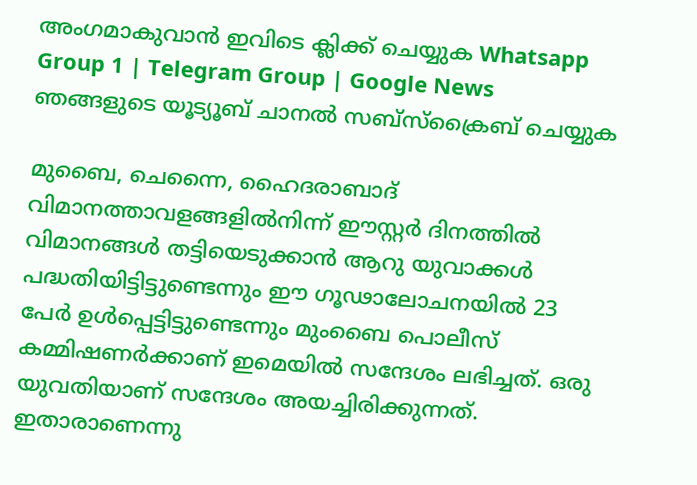അംഗമാകുവാൻ ഇവിടെ ക്ലിക്ക് ചെയ്യുക Whatsapp Group 1 | Telegram Group | Google News ഞങ്ങളുടെ യൂട്യൂബ് ചാനൽ സബ്സ്ക്രൈബ് ചെയ്യുക

മുബൈ, ചെന്നൈ, ഹൈദരാബാദ് വിമാനത്താവളങ്ങളില്‍നിന്ന് ഈസ്റ്റര്‍ ദിനത്തില്‍ വിമാനങ്ങള്‍ തട്ടിയെടുക്കാന്‍ ആറു യുവാക്കള്‍ പദ്ധതിയിട്ടിട്ടുണ്ടെന്നും ഈ ഗൂഢാലോചനയില്‍ 23 പേര്‍ ഉള്‍പ്പെട്ടിട്ടുണ്ടെന്നും മുംബൈ പൊലീസ് കമ്മിഷണര്‍ക്കാണ് ഇമെയില്‍ സന്ദേശം ലഭിച്ചത്. ഒരു യുവതിയാണ് സന്ദേശം അയച്ചിരിക്കുന്നത്. ഇതാരാണെന്നു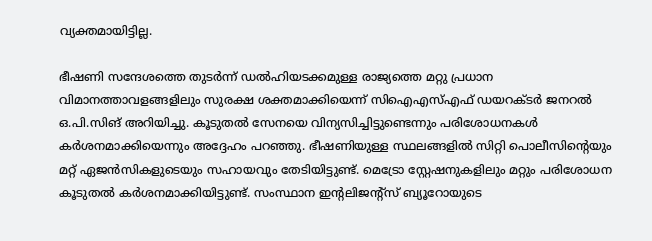വ്യക്തമായിട്ടില്ല.

ഭീഷണി സന്ദേശത്തെ തുടര്‍ന്ന് ഡല്‍ഹിയടക്കമുള്ള രാജ്യത്തെ മറ്റു പ്രധാന വിമാനത്താവളങ്ങളിലും സുരക്ഷ ശക്തമാക്കിയെന്ന് സിഐഎസ്എഫ് ഡയറക്ടര്‍ ജനറല്‍ ഒ.പി.സിങ് അറിയിച്ചു. കൂടുതല്‍ സേനയെ വിന്യസിച്ചിട്ടുണ്ടെന്നും പരിശോധനകള്‍ കര്‍ശനമാക്കിയെന്നും അദ്ദേഹം പറഞ്ഞു. ഭീഷണിയുള്ള സ്ഥലങ്ങളില്‍ സിറ്റി പൊലീസിന്റെയും മറ്റ് ഏജന്‍സികളുടെയും സഹായവും തേടിയിട്ടുണ്ട്. മെട്രോ സ്റ്റേഷനുകളിലും മറ്റും പരിശോധന കൂടുതല്‍ കര്‍ശനമാക്കിയിട്ടുണ്ട്. സംസ്ഥാന ഇന്റലിജന്റ്‌സ് ബ്യൂറോയുടെ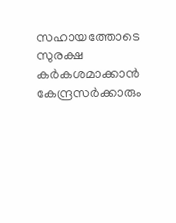സഹായത്തോടെ സുരക്ഷ കര്‍കശമാക്കാന്‍ കേന്ദ്രസര്‍ക്കാരും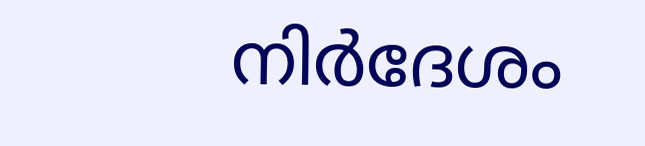നിര്‍ദേശം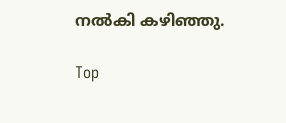നല്‍കി കഴിഞ്ഞു.

Top